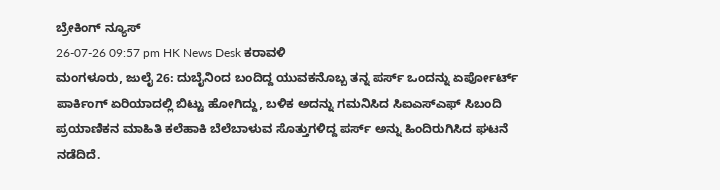ಬ್ರೇಕಿಂಗ್ ನ್ಯೂಸ್
26-07-26 09:57 pm HK News Desk ಕರಾವಳಿ
ಮಂಗಳೂರು, ಜುಲೈ 26: ದುಬೈನಿಂದ ಬಂದಿದ್ದ ಯುವಕನೊಬ್ಬ ತನ್ನ ಪರ್ಸ್ ಒಂದನ್ನು ಏರ್ಪೋರ್ಟ್ ಪಾರ್ಕಿಂಗ್ ಏರಿಯಾದಲ್ಲಿ ಬಿಟ್ಟು ಹೋಗಿದ್ದು, ಬಳಿಕ ಅದನ್ನು ಗಮನಿಸಿದ ಸಿಐಎಸ್ಎಫ್ ಸಿಬಂದಿ ಪ್ರಯಾಣಿಕನ ಮಾಹಿತಿ ಕಲೆಹಾಕಿ ಬೆಲೆಬಾಳುವ ಸೊತ್ತುಗಳಿದ್ದ ಪರ್ಸ್ ಅನ್ನು ಹಿಂದಿರುಗಿಸಿದ ಘಟನೆ ನಡೆದಿದೆ.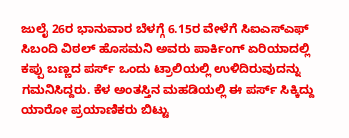ಜುಲೈ 26ರ ಭಾನುವಾರ ಬೆಳಗ್ಗೆ 6.15ರ ವೇಳೆಗೆ ಸಿಐಎಸ್ಎಫ್ ಸಿಬಂದಿ ವಿಠಲ್ ಹೊಸಮನಿ ಅವರು ಪಾರ್ಕಿಂಗ್ ಏರಿಯಾದಲ್ಲಿ ಕಪ್ಪು ಬಣ್ಣದ ಪರ್ಸ್ ಒಂದು ಟ್ರಾಲಿಯಲ್ಲಿ ಉಳಿದಿರುವುದನ್ನು ಗಮನಿಸಿದ್ದರು. ಕೆಳ ಅಂತಸ್ತಿನ ಮಹಡಿಯಲ್ಲಿ ಈ ಪರ್ಸ್ ಸಿಕ್ಕಿದ್ದು ಯಾರೋ ಪ್ರಯಾಣಿಕರು ಬಿಟ್ಟು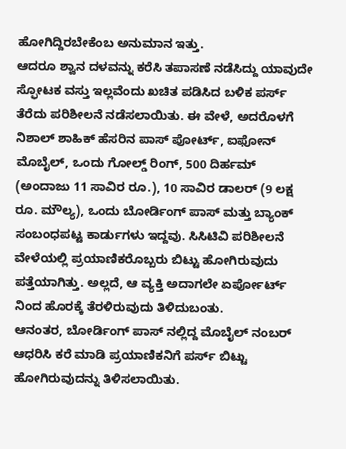ಹೋಗಿದ್ದಿರಬೇಕೆಂಬ ಅನುಮಾನ ಇತ್ತು.
ಆದರೂ ಶ್ವಾನ ದಳವನ್ನು ಕರೆಸಿ ತಪಾಸಣೆ ನಡೆಸಿದ್ದು ಯಾವುದೇ ಸ್ಫೋಟಕ ವಸ್ತು ಇಲ್ಲವೆಂದು ಖಚಿತ ಪಡಿಸಿದ ಬಳಿಕ ಪರ್ಸ್ ತೆರೆದು ಪರಿಶೀಲನೆ ನಡೆಸಲಾಯಿತು. ಈ ವೇಳೆ, ಅದರೊಳಗೆ ನಿಶಾಲ್ ಶಾಹಿಕ್ ಹೆಸರಿನ ಪಾಸ್ ಪೋರ್ಟ್, ಐಫೋನ್ ಮೊಬೈಲ್, ಒಂದು ಗೋಲ್ಡ್ ರಿಂಗ್, 500 ದಿರ್ಹಮ್ (ಅಂದಾಜು 11 ಸಾವಿರ ರೂ.), 10 ಸಾವಿರ ಡಾಲರ್ (9 ಲಕ್ಷ ರೂ. ಮೌಲ್ಯ), ಒಂದು ಬೋರ್ಡಿಂಗ್ ಪಾಸ್ ಮತ್ತು ಬ್ಯಾಂಕ್ ಸಂಬಂಧಪಟ್ಟ ಕಾರ್ಡುಗಳು ಇದ್ದವು. ಸಿಸಿಟಿವಿ ಪರಿಶೀಲನೆ ವೇಳೆಯಲ್ಲಿ ಪ್ರಯಾಣಿಕರೊಬ್ಬರು ಬಿಟ್ಟು ಹೋಗಿರುವುದು ಪತ್ತೆಯಾಗಿತ್ತು. ಅಲ್ಲದೆ, ಆ ವ್ಯಕ್ತಿ ಅದಾಗಲೇ ಏರ್ಪೋರ್ಟ್ ನಿಂದ ಹೊರಕ್ಕೆ ತೆರಳಿರುವುದು ತಿಳಿದುಬಂತು.
ಆನಂತರ, ಬೋರ್ಡಿಂಗ್ ಪಾಸ್ ನಲ್ಲಿದ್ದ ಮೊಬೈಲ್ ನಂಬರ್ ಆಧರಿಸಿ ಕರೆ ಮಾಡಿ ಪ್ರಯಾಣಿಕನಿಗೆ ಪರ್ಸ್ ಬಿಟ್ಟು ಹೋಗಿರುವುದನ್ನು ತಿಳಿಸಲಾಯಿತು.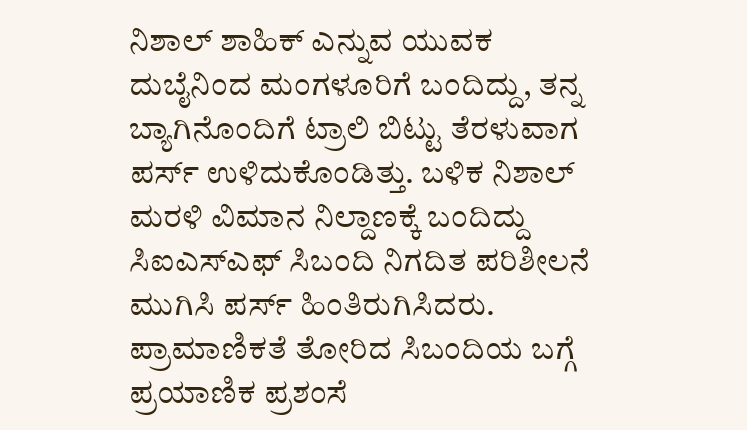ನಿಶಾಲ್ ಶಾಹಿಕ್ ಎನ್ನುವ ಯುವಕ ದುಬೈನಿಂದ ಮಂಗಳೂರಿಗೆ ಬಂದಿದ್ದು, ತನ್ನ ಬ್ಯಾಗಿನೊಂದಿಗೆ ಟ್ರಾಲಿ ಬಿಟ್ಟು ತೆರಳುವಾಗ ಪರ್ಸ್ ಉಳಿದುಕೊಂಡಿತ್ತು. ಬಳಿಕ ನಿಶಾಲ್ ಮರಳಿ ವಿಮಾನ ನಿಲ್ದಾಣಕ್ಕೆ ಬಂದಿದ್ದು ಸಿಐಎಸ್ಎಫ್ ಸಿಬಂದಿ ನಿಗದಿತ ಪರಿಶೀಲನೆ ಮುಗಿಸಿ ಪರ್ಸ್ ಹಿಂತಿರುಗಿಸಿದರು. ಪ್ರಾಮಾಣಿಕತೆ ತೋರಿದ ಸಿಬಂದಿಯ ಬಗ್ಗೆ ಪ್ರಯಾಣಿಕ ಪ್ರಶಂಸೆ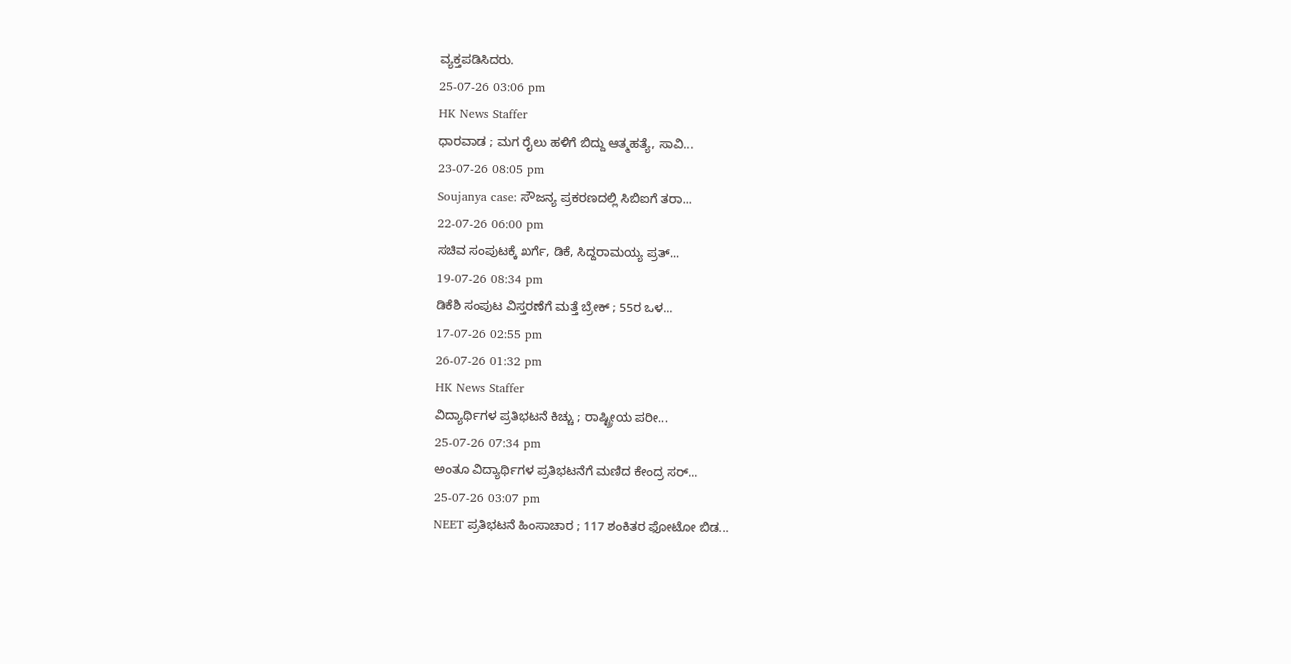ವ್ಯಕ್ತಪಡಿಸಿದರು.
25-07-26 03:06 pm
HK News Staffer
ಧಾರವಾಡ ; ಮಗ ರೈಲು ಹಳಿಗೆ ಬಿದ್ದು ಆತ್ಮಹತ್ಯೆ, ಸಾವಿ...
23-07-26 08:05 pm
Soujanya case: ಸೌಜನ್ಯ ಪ್ರಕರಣದಲ್ಲಿ ಸಿಬಿಐಗೆ ತರಾ...
22-07-26 06:00 pm
ಸಚಿವ ಸಂಪುಟಕ್ಕೆ ಖರ್ಗೆ, ಡಿಕೆ, ಸಿದ್ದರಾಮಯ್ಯ ಪ್ರತ್...
19-07-26 08:34 pm
ಡಿಕೆಶಿ ಸಂಪುಟ ವಿಸ್ತರಣೆಗೆ ಮತ್ತೆ ಬ್ರೇಕ್ ; 55ರ ಒಳ...
17-07-26 02:55 pm
26-07-26 01:32 pm
HK News Staffer
ವಿದ್ಯಾರ್ಥಿಗಳ ಪ್ರತಿಭಟನೆ ಕಿಚ್ಚು ; ರಾಷ್ಟ್ರೀಯ ಪರೀ...
25-07-26 07:34 pm
ಅಂತೂ ವಿದ್ಯಾರ್ಥಿಗಳ ಪ್ರತಿಭಟನೆಗೆ ಮಣಿದ ಕೇಂದ್ರ ಸರ್...
25-07-26 03:07 pm
NEET ಪ್ರತಿಭಟನೆ ಹಿಂಸಾಚಾರ ; 117 ಶಂಕಿತರ ಫೋಟೋ ಬಿಡ...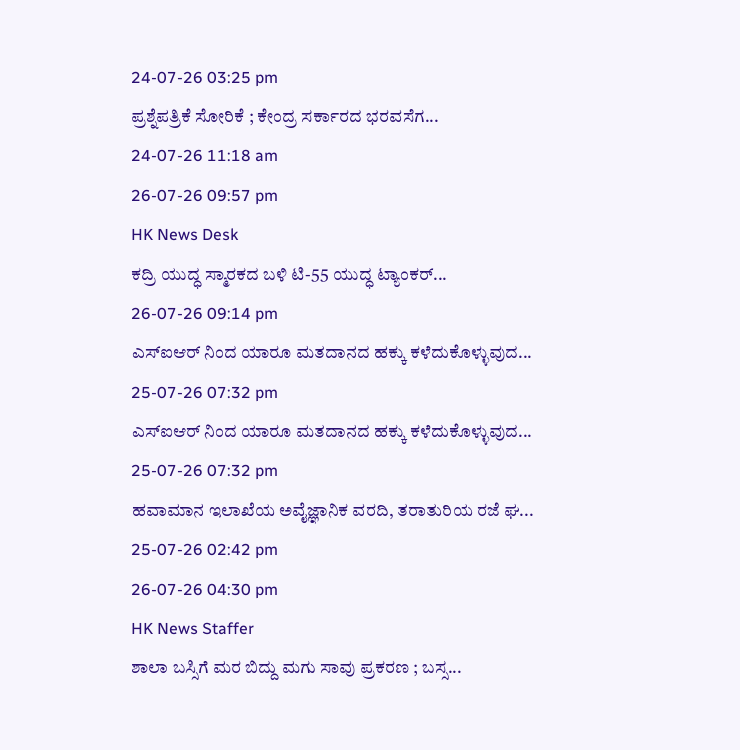24-07-26 03:25 pm
ಪ್ರಶ್ನೆಪತ್ರಿಕೆ ಸೋರಿಕೆ ; ಕೇಂದ್ರ ಸರ್ಕಾರದ ಭರವಸೆಗ...
24-07-26 11:18 am
26-07-26 09:57 pm
HK News Desk
ಕದ್ರಿ ಯುದ್ಧ ಸ್ಮಾರಕದ ಬಳಿ ಟಿ-55 ಯುದ್ಧ ಟ್ಯಾಂಕರ್...
26-07-26 09:14 pm
ಎಸ್ಐಆರ್ ನಿಂದ ಯಾರೂ ಮತದಾನದ ಹಕ್ಕು ಕಳೆದುಕೊಳ್ಳುವುದ...
25-07-26 07:32 pm
ಎಸ್ಐಆರ್ ನಿಂದ ಯಾರೂ ಮತದಾನದ ಹಕ್ಕು ಕಳೆದುಕೊಳ್ಳುವುದ...
25-07-26 07:32 pm
ಹವಾಮಾನ ಇಲಾಖೆಯ ಅವೈಜ್ಞಾನಿಕ ವರದಿ, ತರಾತುರಿಯ ರಜೆ ಘ...
25-07-26 02:42 pm
26-07-26 04:30 pm
HK News Staffer
ಶಾಲಾ ಬಸ್ಸಿಗೆ ಮರ ಬಿದ್ದು ಮಗು ಸಾವು ಪ್ರಕರಣ ; ಬಸ್ಸ...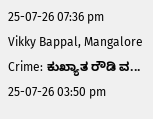25-07-26 07:36 pm
Vikky Bappal, Mangalore Crime: ಕುಖ್ಯಾತ ರೌಡಿ ವ...
25-07-26 03:50 pm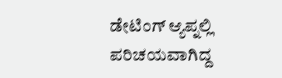ಡೇಟಿಂಗ್ ಆ್ಯಪ್ನಲ್ಲಿ ಪರಿಚಯವಾಗಿದ್ದ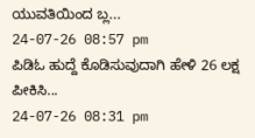ಯುವತಿಯಿಂದ ಬ್ಲ...
24-07-26 08:57 pm
ಪಿಡಿಓ ಹುದ್ದೆ ಕೊಡಿಸುವುದಾಗಿ ಹೇಳಿ 26 ಲಕ್ಷ ಪೀಕಿಸಿ...
24-07-26 08:31 pm